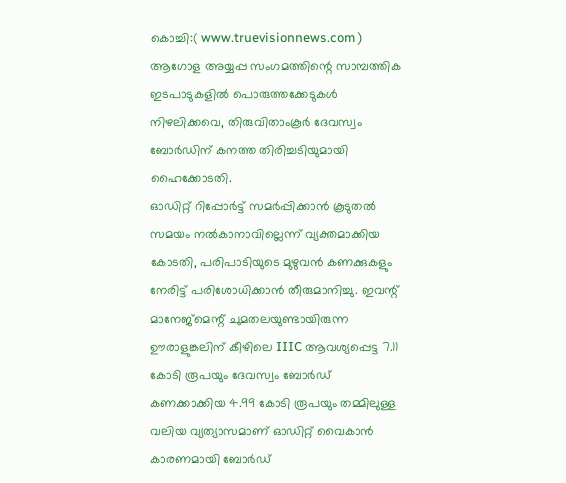കൊച്ചി:( www.truevisionnews.com ) ആഗോള അയ്യപ്പ സംഗമത്തിന്റെ സാമ്പത്തിക ഇടപാടുകളിൽ പൊരുത്തക്കേടുകൾ നിഴലിക്കവെ, തിരുവിതാംകൂർ ദേവസ്വം ബോർഡിന് കനത്ത തിരിച്ചടിയുമായി ഹൈക്കോടതി.
ഓഡിറ്റ് റിപ്പോർട്ട് സമർപ്പിക്കാൻ കൂടുതൽ സമയം നൽകാനാവില്ലെന്ന് വ്യക്തമാക്കിയ കോടതി, പരിപാടിയുടെ മുഴുവൻ കണക്കുകളും നേരിട്ട് പരിശോധിക്കാൻ തീരുമാനിച്ചു. ഇവന്റ് മാനേജ്മെന്റ് ചുമതലയുണ്ടായിരുന്ന ഊരാളുങ്കലിന് കീഴിലെ IIIC ആവശ്യപ്പെട്ട 7.11 കോടി രൂപയും ദേവസ്വം ബോർഡ് കണക്കാക്കിയ 4.99 കോടി രൂപയും തമ്മിലുള്ള വലിയ വ്യത്യാസമാണ് ഓഡിറ്റ് വൈകാൻ കാരണമായി ബോർഡ്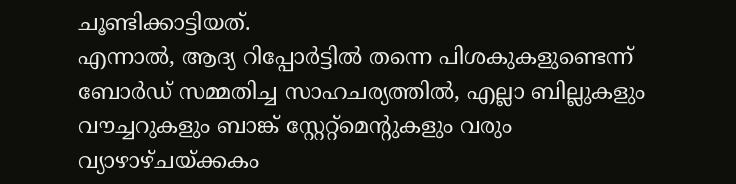ചൂണ്ടിക്കാട്ടിയത്.
എന്നാൽ, ആദ്യ റിപ്പോർട്ടിൽ തന്നെ പിശകുകളുണ്ടെന്ന് ബോർഡ് സമ്മതിച്ച സാഹചര്യത്തിൽ, എല്ലാ ബില്ലുകളും വൗച്ചറുകളും ബാങ്ക് സ്റ്റേറ്റ്മെന്റുകളും വരും വ്യാഴാഴ്ചയ്ക്കകം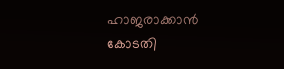ഹാജരാക്കാൻ കോടതി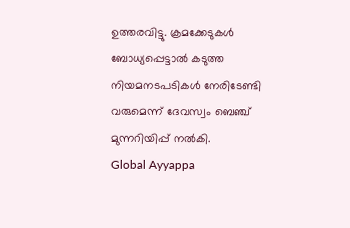ഉത്തരവിട്ടു. ക്രമക്കേടുകൾ ബോധ്യപ്പെട്ടാൽ കടുത്ത നിയമനടപടികൾ നേരിടേണ്ടി വരുമെന്ന് ദേവസ്വം ബെഞ്ച് മുന്നറിയിപ്പ് നൽകി.
Global Ayyappa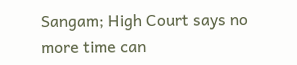Sangam; High Court says no more time can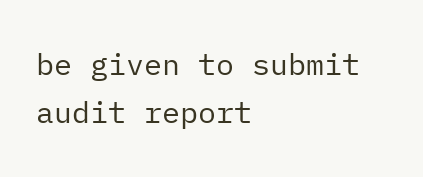be given to submit audit report